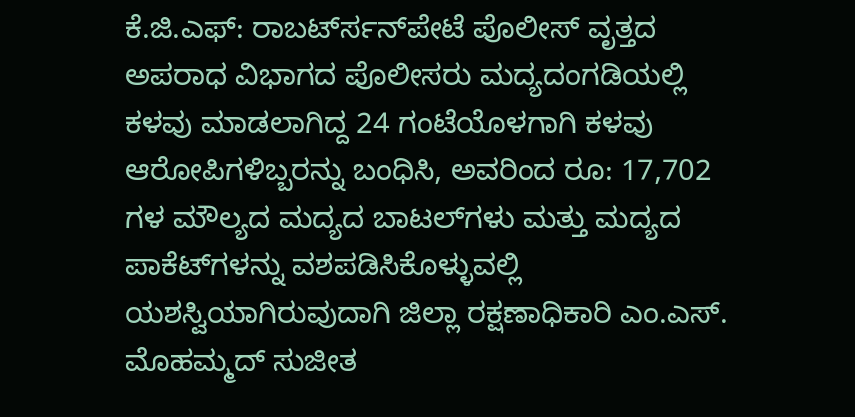ಕೆ.ಜಿ.ಎಫ್: ರಾಬರ್ಟ್‍ಸನ್‍ಪೇಟೆ ಪೊಲೀಸ್ ವೃತ್ತದ ಅಪರಾಧ ವಿಭಾಗದ ಪೊಲೀಸರು ಮದ್ಯದಂಗಡಿಯಲ್ಲಿ ಕಳವು ಮಾಡಲಾಗಿದ್ದ 24 ಗಂಟೆಯೊಳಗಾಗಿ ಕಳವು ಆರೋಪಿಗಳಿಬ್ಬರನ್ನು ಬಂಧಿಸಿ, ಅವರಿಂದ ರೂ: 17,702 ಗಳ ಮೌಲ್ಯದ ಮದ್ಯದ ಬಾಟಲ್‍ಗಳು ಮತ್ತು ಮದ್ಯದ ಪಾಕೆಟ್‍ಗಳನ್ನು ವಶಪಡಿಸಿಕೊಳ್ಳುವಲ್ಲಿ ಯಶಸ್ವಿಯಾಗಿರುವುದಾಗಿ ಜಿಲ್ಲಾ ರಕ್ಷಣಾಧಿಕಾರಿ ಎಂ.ಎಸ್. ಮೊಹಮ್ಮದ್ ಸುಜೀತ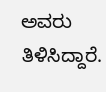ಅವರು ತಿಳಿಸಿದ್ದಾರೆ.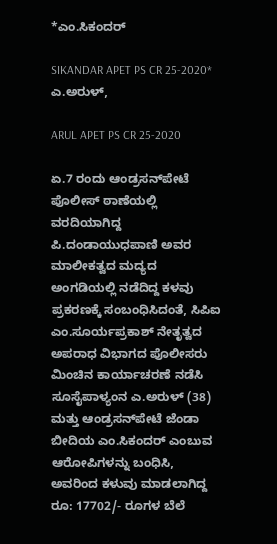*ಎಂ.ಸಿಕಂದರ್

SIKANDAR APET PS CR 25-2020* ಎ.ಅರುಳ್,

ARUL APET PS CR 25-2020

ಏ.7 ರಂದು ಆಂಡ್ರಸನ್‍ಪೇಟೆ ಪೊಲೀಸ್ ಠಾಣೆಯಲ್ಲಿ ವರದಿಯಾಗಿದ್ದ ಪಿ.ದಂಡಾಯುಧಪಾಣಿ ಅವರ ಮಾಲೀಕತ್ವದ ಮದ್ಯದ ಅಂಗಡಿಯಲ್ಲಿ ನಡೆದಿದ್ದ ಕಳವು ಪ್ರಕರಣಕ್ಕೆ ಸಂಬಂಧಿಸಿದಂತೆ, ಸಿಪಿಐ ಎಂ.ಸೂರ್ಯಪ್ರಕಾಶ್ ನೇತೃತ್ವದ ಅಪರಾಧ ವಿಭಾಗದ ಪೊಲೀಸರು ಮಿಂಚಿನ ಕಾರ್ಯಾಚರಣೆ ನಡೆಸಿ ಸೂಸೈಪಾಳ್ಯಂನ ಎ.ಅರುಳ್ (38) ಮತ್ತು ಆಂಡ್ರಸನ್‍ಪೇಟೆ ಜೆಂಡಾ ಬೀದಿಯ ಎಂ.ಸಿಕಂದರ್ ಎಂಬುವ ಆರೋಪಿಗಳನ್ನು ಬಂಧಿಸಿ, ಅವರಿಂದ ಕಳುವು ಮಾಡಲಾಗಿದ್ದ ರೂ: 17702/- ರೂಗಳ ಬೆಲೆ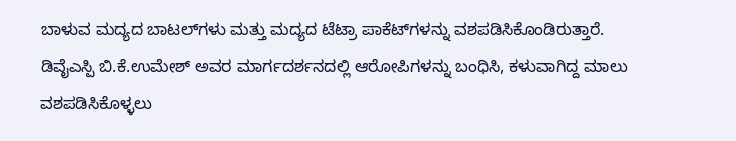ಬಾಳುವ ಮದ್ಯದ ಬಾಟಲ್‍ಗಳು ಮತ್ತು ಮದ್ಯದ ಟೆಟ್ರಾ ಪಾಕೆಟ್‍ಗಳನ್ನು ವಶಪಡಿಸಿಕೊಂಡಿರುತ್ತಾರೆ.
ಡಿವೈಎಸ್ಪಿ ಬಿ.ಕೆ.ಉಮೇಶ್ ಅವರ ಮಾರ್ಗದರ್ಶನದಲ್ಲಿ ಆರೋಪಿಗಳನ್ನು ಬಂಧಿಸಿ, ಕಳುವಾಗಿದ್ದ ಮಾಲು ವಶಪಡಿಸಿಕೊಳ್ಳಲು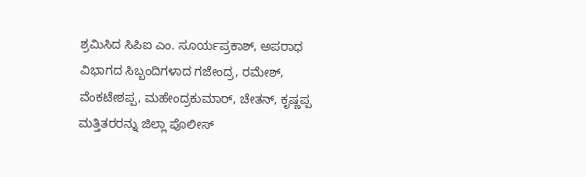ಶ್ರಮಿಸಿದ ಸಿಪಿಐ ಎಂ. ಸೂರ್ಯಪ್ರಕಾಶ್, ಅಪರಾಧ ವಿಭಾಗದ ಸಿಬ್ಬಂದಿಗಳಾದ ಗಜೇಂದ್ರ, ರಮೇಶ್, ವೆಂಕಟೇಶಪ್ಪ, ಮಹೇಂದ್ರಕುಮಾರ್, ಚೇತನ್, ಕೃಷ್ಣಪ್ಪ ಮತ್ತಿತರರನ್ನು ಜಿಲ್ಲಾ ಪೊಲೀಸ್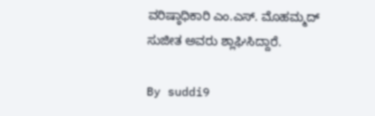ವರಿಷ್ಠಾಧಿಕಾರಿ ಎಂ.ಎಸ್. ಮೊಹಮ್ಮದ್ ಸುಜೀತ ಅವರು ಶ್ಲಾಘಿಸಿದ್ದಾರೆ.

By suddi9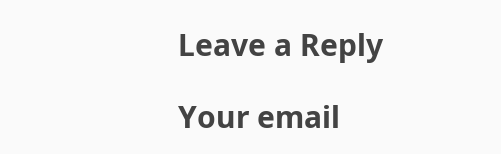Leave a Reply

Your email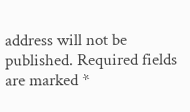address will not be published. Required fields are marked *